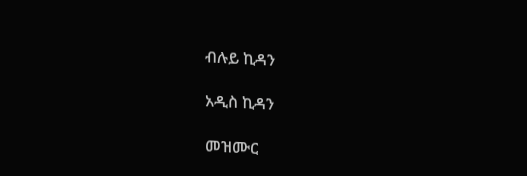ብሉይ ኪዳን

አዲስ ኪዳን

መዝሙር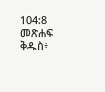104:8 መጽሐፍ ቅዱስ፥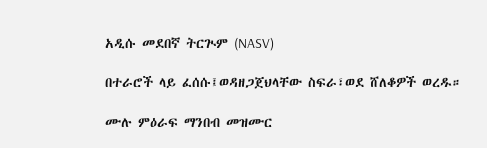አዲሱ መደበኛ ትርጒም (NASV)

በተራሮች ላይ ፈሰሱ፤ወዳዘጋጀህላቸው ስፍራ፣ወደ ሸለቆዎች ወረዱ።

ሙሉ ምዕራፍ ማንበብ መዝሙር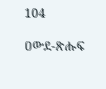104

ዐውደ-ጽሑፍ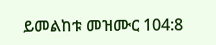ይመልከቱ መዝሙር 104:8